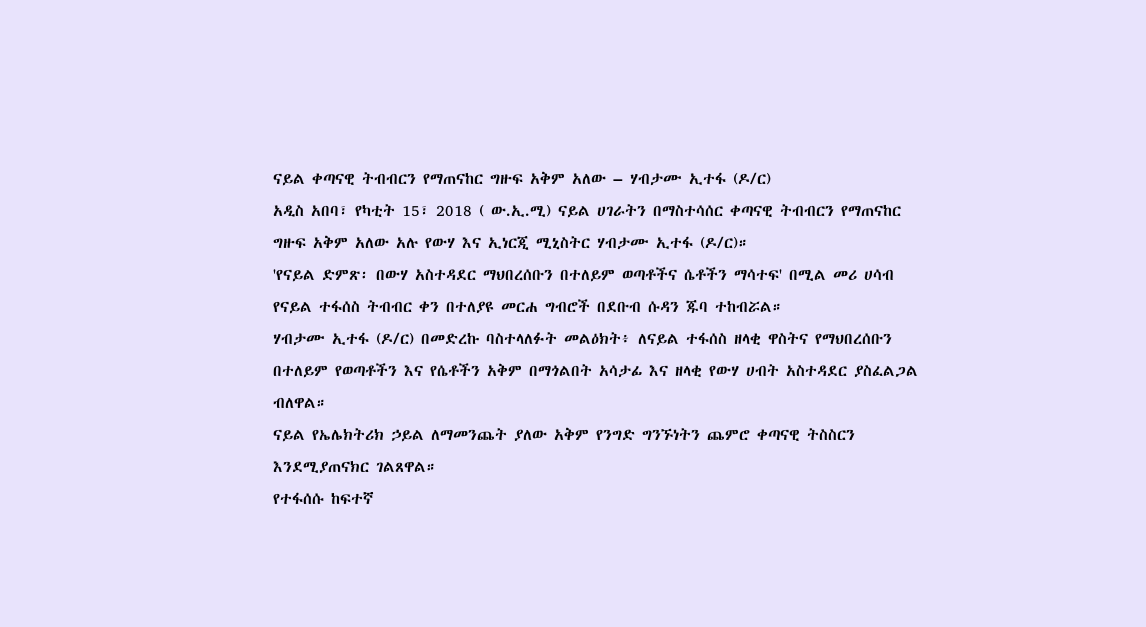ናይል ቀጣናዊ ትብብርን የማጠናከር ግዙፍ አቅም አለው – ሃብታሙ ኢተፋ (ዶ/ር)
አዲስ አበባ፣ የካቲት 15፣ 2018 ( ው.ኢ.ሚ) ናይል ሀገራትን በማስተሳሰር ቀጣናዊ ትብብርን የማጠናከር ግዙፍ አቅም አለው አሉ የውሃ እና ኢነርጂ ሚኒስትር ሃብታሙ ኢተፋ (ዶ/ር)።
'የናይል ድምጽ፡ በውሃ አስተዳደር ማህበረሰቡን በተለይም ወጣቶችና ሴቶችን ማሳተፍ' በሚል መሪ ሀሳብ የናይል ተፋሰስ ትብብር ቀን በተለያዩ መርሐ ግብሮች በደቡብ ሱዳን ጁባ ተከብሯል።
ሃብታሙ ኢተፋ (ዶ/ር) በመድረኩ ባስተላለፉት መልዕክት፥ ለናይል ተፋሰስ ዘላቂ ዋስትና የማህበረሰቡን በተለይም የወጣቶችን እና የሴቶችን አቅም በማጎልበት አሳታፊ እና ዘላቂ የውሃ ሀብት አስተዳደር ያስፈልጋል ብለዋል።
ናይል የኤሌክትሪክ ኃይል ለማመንጨት ያለው አቅም የንግድ ግንኙነትን ጨምሮ ቀጣናዊ ትስስርን እንደሚያጠናክር ገልጸዋል።
የተፋሰሱ ከፍተኛ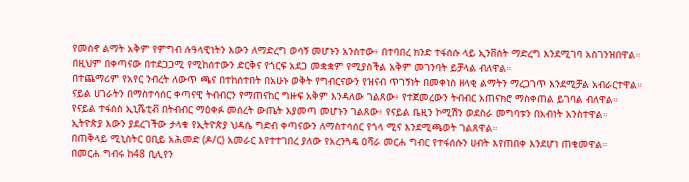የመስኖ ልማት አቅም የምግብ ሉዓላዊነትን እውን ለማድረግ ወሳኝ መሆኑን አንስተው፥ በተባበረ ክንድ ተፋሰሱ ላይ ኢንቨስት ማድረግ እንደሚገባ አስገንዝበዋል።
በዚህም በቀጣናው በተደጋጋሚ የሚከሰተውን ድርቅና የጎርፍ አደጋ መቋቋም የሚያስችል አቅም መገንባት ይቻላል ብለዋል።
በተጨማሪም የአየር ንብረት ለውጥ ጫና በተከሰተበት በአሁኑ ወቅት የግብርናውን የዝናብ ጥገኝነት በመቀነስ ዘላቂ ልማትን ማረጋገጥ እንደሚቻል አብራርተዋል።
ናይል ሀገራትን በማስተሳሰር ቀጣናዊ ትብብርን የማጠናከር ግዙፍ አቅም እንዳለው ገልጸው፥ የተጀመረውን ትብብር አጠናክሮ ማስቀጠል ይገባል ብለዋል።
የናይል ተፋሰስ ኢኒሼቲቭ በትብብር ማዕቀፉ መሰረት ውጤት እያመጣ መሆኑን ገልጸው፥ የናይል ቤዚን ኮሚሽን ወደስራ መግባቱን በአብነት አንስተዋል።
ኢትዮጵያ እውን ያደረገችው ታላቁ የኢትዮጵያ ህዳሴ ግድብ ቀጣናውን ለማስተሳሰር የጎላ ሚና እንደሚጫወት ገልጸዋል።
በጠቅላይ ሚኒስትር ዐቢይ አሕመድ (ዶ/ር) አመራር እየተተገበረ ያለው የአረንጓዴ ዐሻራ መርሐ ግብር የተፋሰሱን ሀብት እየጠበቀ እንደሆነ ጠቁመዋል።
በመርሐ ግብሩ ከ48 ቢሊየን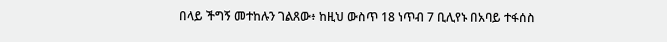በላይ ችግኝ መተከሉን ገልጸው፥ ከዚህ ውስጥ 18 ነጥብ 7 ቢሊየኑ በአባይ ተፋሰስ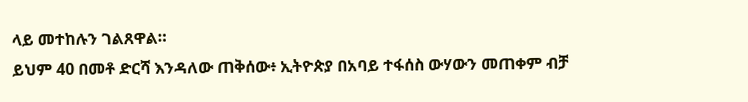ላይ መተከሉን ገልጸዋል።
ይህም 40 በመቶ ድርሻ እንዳለው ጠቅሰው፥ ኢትዮጵያ በአባይ ተፋሰስ ውሃውን መጠቀም ብቻ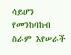ሳይሆን የመንከባከብ ስራም እየሠራች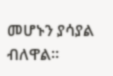መሆኑን ያሳያል ብለዋል።